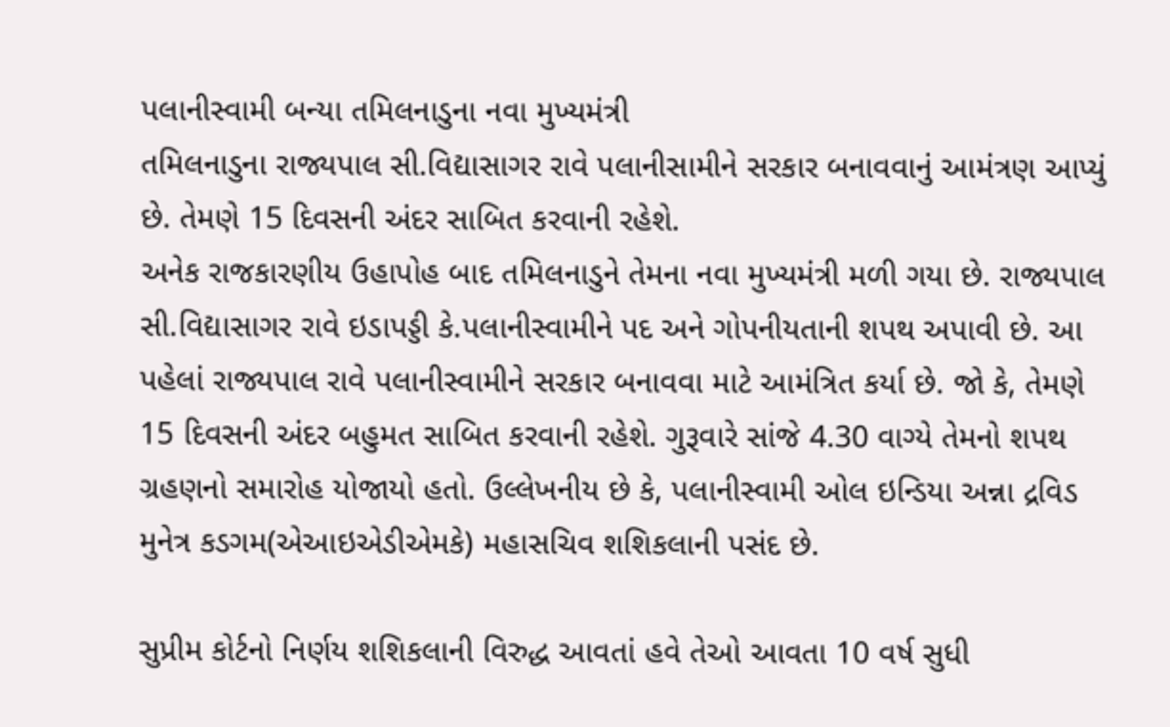પલાનીસ્વામી બન્યા તમિલનાડુના નવા મુખ્યમંત્રી
તમિલનાડુના રાજ્યપાલ સી.વિદ્યાસાગર રાવે પલાનીસામીને સરકાર બનાવવાનું આમંત્રણ આપ્યું છે. તેમણે 15 દિવસની અંદર સાબિત કરવાની રહેશે.
અનેક રાજકારણીય ઉહાપોહ બાદ તમિલનાડુને તેમના નવા મુખ્યમંત્રી મળી ગયા છે. રાજ્યપાલ સી.વિદ્યાસાગર રાવે ઇડાપડ્ડી કે.પલાનીસ્વામીને પદ અને ગોપનીયતાની શપથ અપાવી છે. આ પહેલાં રાજ્યપાલ રાવે પલાનીસ્વામીને સરકાર બનાવવા માટે આમંત્રિત કર્યા છે. જો કે, તેમણે 15 દિવસની અંદર બહુમત સાબિત કરવાની રહેશે. ગુરૂવારે સાંજે 4.30 વાગ્યે તેમનો શપથ ગ્રહણનો સમારોહ યોજાયો હતો. ઉલ્લેખનીય છે કે, પલાનીસ્વામી ઓલ ઇન્ડિયા અન્ના દ્રવિડ મુનેત્ર કડગમ(એઆઇએડીએમકે) મહાસચિવ શશિકલાની પસંદ છે.

સુપ્રીમ કોર્ટનો નિર્ણય શશિકલાની વિરુદ્ધ આવતાં હવે તેઓ આવતા 10 વર્ષ સુધી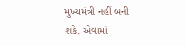મુખ્યમંત્રી નહીં બની શકે. એવામાં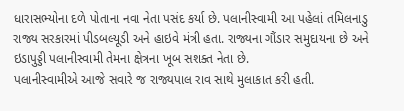ધારાસભ્યોના દળે પોતાના નવા નેતા પસંદ કર્યા છે. પલાનીસ્વામી આ પહેલાં તમિલનાડુ રાજ્ય સરકારમાં પીડબલ્યૂડી અને હાઇવે મંત્રી હતા. રાજ્યના ગૌંડાર સમુદાયના છે અને ઇડાપુડ્ડી પલાનીસ્વામી તેમના ક્ષેત્રના ખૂબ સશક્ત નેતા છે.
પલાનીસ્વામીએ આજે સવારે જ રાજ્યપાલ રાવ સાથે મુલાકાત કરી હતી.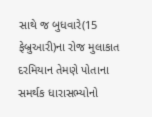સાથે જ બુધવારે(15 ફેબ્રુઆરી)ના રોજ મુલાકાત દરમિયાન તેમણે પોતાના સમર્થક ધારાસભ્યોનો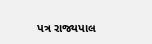પત્ર રાજ્યપાલ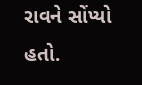રાવને સોંપ્યો હતો.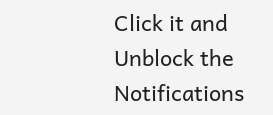Click it and Unblock the Notifications